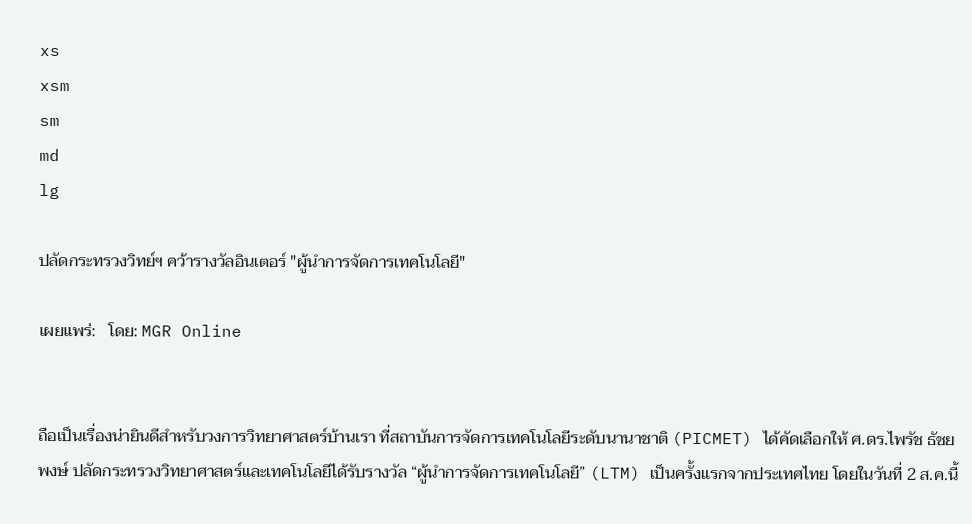xs
xsm
sm
md
lg

ปลัดกระทรวงวิทย์ฯ คว้ารางวัลอินเตอร์ "ผู้นำการจัดการเทคโนโลยี"

เผยแพร่:   โดย: MGR Online


ถือเป็นเรื่องน่ายินดีสำหรับวงการวิทยาศาสตร์บ้านเรา ที่สถาบันการจัดการเทคโนโลยีระดับนานาชาติ (PICMET) ได้คัดเลือกให้ ศ.ดร.ไพรัช ธัชยพงษ์ ปลัดกระทรวงวิทยาศาสตร์และเทคโนโลยีได้รับรางวัล “ผู้นำการจัดการเทคโนโลยี” (LTM) เป็นครั้งแรกจากประเทศไทย โดยในวันที่ 2 ส.ค.นี้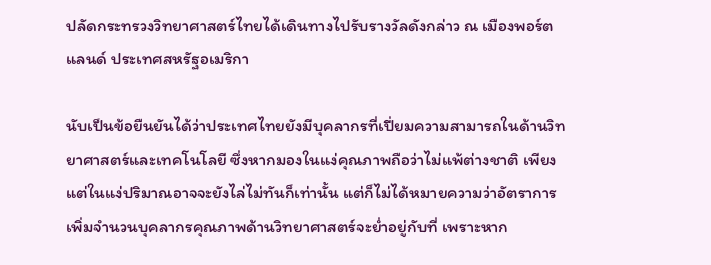ปลัดกระทรวงวิทยาศาสตร์ไทยได้เดินทางไปรับรางวัลดังกล่าว ณ เมืองพอร์ตแลนด์ ประเทศสหรัฐอเมริกา

นับเป็นข้อยืนยันได้ว่าประเทศไทยยังมีบุคลากรที่เปี่ยมความสามารถในด้านวิทยาศาสตร์และเทคโนโลยี ซึ่งหากมองในแง่คุณภาพถือว่าไม่แพ้ต่างชาติ เพียงแต่ในแง่ปริมาณอาจจะยังไล่ไม่ทันก็เท่านั้น แต่ก็ไม่ได้หมายความว่าอัตราการเพิ่มจำนวนบุคลากรคุณภาพด้านวิทยาศาสตร์จะย่ำอยู่กับที่ เพราะหาก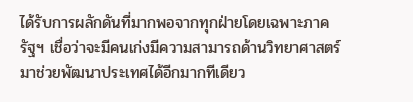ได้รับการผลักดันที่มากพอจากทุกฝ่ายโดยเฉพาะภาครัฐฯ เชื่อว่าจะมีคนเก่งมีความสามารถด้านวิทยาศาสตร์มาช่วยพัฒนาประเทศได้อีกมากทีเดียว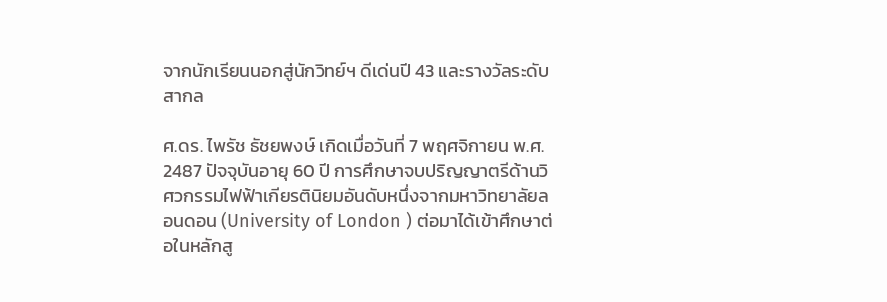จากนักเรียนนอกสู่นักวิทย์ฯ ดีเด่นปี 43 และรางวัลระดับสากล

ศ.ดร. ไพรัช ธัชยพงษ์ เกิดเมื่อวันที่ 7 พฤศจิกายน พ.ศ. 2487 ปัจจุบันอายุ 60 ปี การศึกษาจบปริญญาตรีด้านวิศวกรรมไฟฟ้าเกียรตินิยมอันดับหนึ่งจากมหาวิทยาลัยลอนดอน (University of London ) ต่อมาได้เข้าศึกษาต่อในหลักสู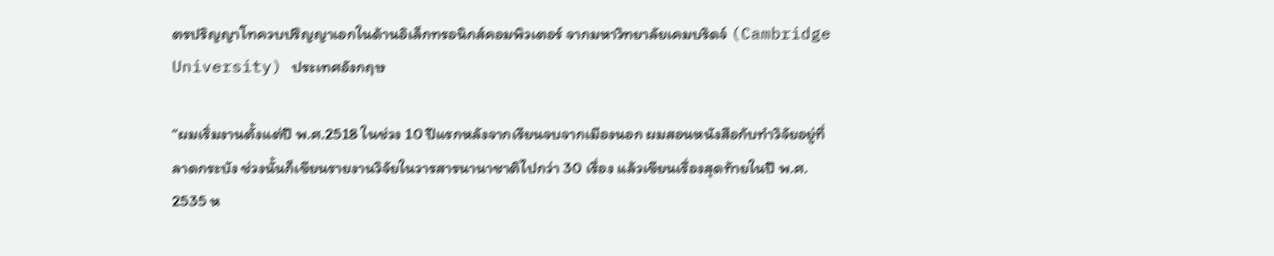ตรปริญญาโทควบปริญญาเอกในด้านอิเล็กทรอนิกส์คอมพิวเตอร์ จากมหาวิทยาลัยเคมบริดจ์ (Cambridge University) ประเทศอังกฤษ

“ผมเริ่มงานตั้งแต่ปี พ.ศ.2518 ในช่วง 10 ปีแรกหลังจากเรียนจบจากเมืองนอก ผมสอนหนังสือกับทำวิจัยอยู่ที่ลาดกระบัง ช่วงนั้นก็เขียนรายงานวิจัยในวารสารนานาชาติไปกว่า 30 เรื่อง แล้วเขียนเรื่องสุดท้ายในปี พ.ศ. 2535 ห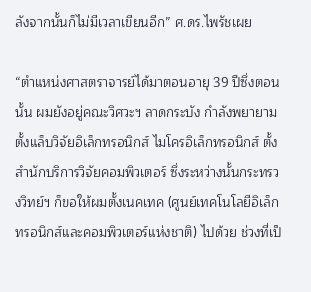ลังจากนั้นก็ไม่มีเวลาเขียนอีก” ศ.ดร.ไพรัชเผย

“ตำแหน่งศาสตราจารย์ได้มาตอนอายุ 39 ปีซึ่งตอนนั้น ผมยังอยู่คณะวิศวะฯ ลาดกระบัง กำลังพยายามตั้งแล็บวิจัยอิเล็กทรอนิกส์ ไมโครอิเล็กทรอนิกส์ ตั้งสำนักบริการวิจัยคอมพิวเตอร์ ซึ่งระหว่างนั้นกระทรวงวิทย์ฯ ก็ขอให้ผมตั้งเนคเทค (ศูนย์เทคโนโลยีอิเล็กทรอนิกส์และคอมพิวเตอร์แห่งชาติ) ไปด้วย ช่วงที่เป็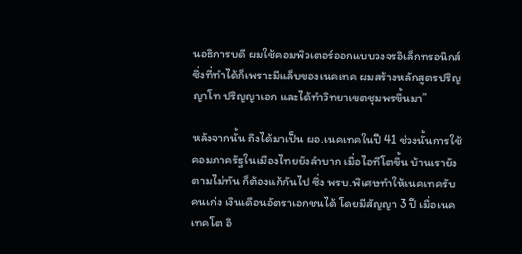นอธิการบดี ผมใช้คอมพิวเตอร์ออกแบบวงจรอิเล็กทรอนิกส์ ซึ่งที่ทำได้ก็เพราะมีแล็บของเนคเทค ผมสร้างหลักสูตรปริญญาโท ปริญญาเอก และได้ทำวิทยาเขตชุมพรขึ้นมา”

หลังจากนั้น ถึงได้มาเป็น ผอ.เนคเทคในปี 41 ช่วงนั้นการใช้คอมภาครัฐในเมืองไทยยังลำบาก เมื่อไอทีโตขึ้น บ้านเรายังตามไม่ทัน ก็ต้องแก้กันไป ซึ่ง พรบ.พิเศษทำให้เนคเทครับคนเก่ง เงินเดือนอัตราเอกชนได้ โดยมีสัญญา 3 ปี เมื่อเนคเทคโต อิ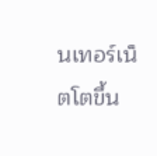นเทอร์เน็ตโตขึ้น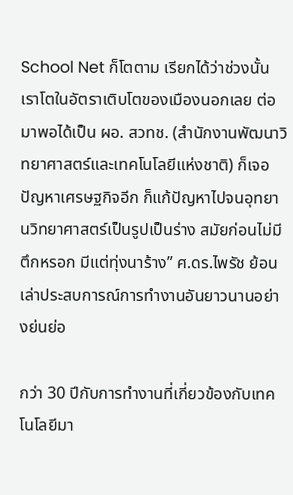School Net ก็โตตาม เรียกได้ว่าช่วงนั้นเราโตในอัตราเติบโตของเมืองนอกเลย ต่อมาพอได้เป็น ผอ. สวทช. (สำนักงานพัฒนาวิทยาศาสตร์และเทคโนโลยีแห่งชาติ) ก็เจอปัญหาเศรษฐกิจอีก ก็แก้ปัญหาไปจนอุทยานวิทยาศาสตร์เป็นรูปเป็นร่าง สมัยก่อนไม่มีตึกหรอก มีแต่ทุ่งนาร้าง” ศ.ดร.ไพรัช ย้อนเล่าประสบการณ์การทำงานอันยาวนานอย่างย่นย่อ

กว่า 30 ปีกับการทำงานที่เกี่ยวข้องกับเทคโนโลยีมา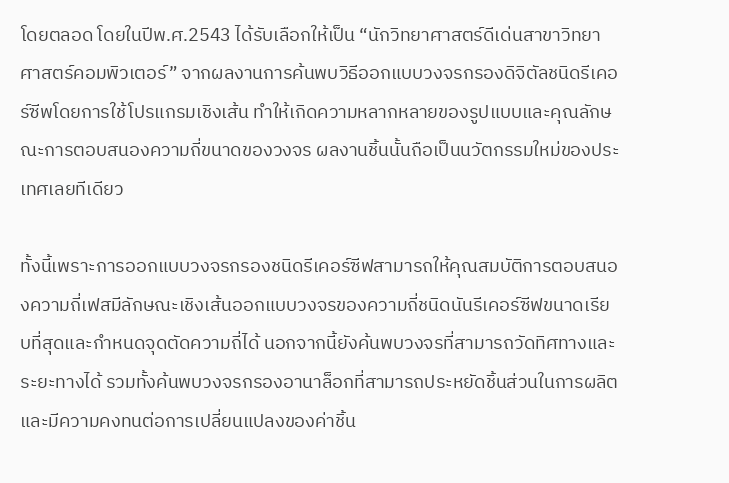โดยตลอด โดยในปีพ.ศ.2543 ได้รับเลือกให้เป็น “นักวิทยาศาสตร์ดีเด่นสาขาวิทยาศาสตร์คอมพิวเตอร์” จากผลงานการค้นพบวิธีออกแบบวงจรกรองดิจิตัลชนิดรีเคอร์ซีพโดยการใช้โปรแกรมเชิงเส้น ทำให้เกิดความหลากหลายของรูปแบบและคุณลักษณะการตอบสนองความถี่ขนาดของวงจร ผลงานชิ้นนั้นถือเป็นนวัตกรรมใหม่ของประเทศเลยทีเดียว

ทั้งนี้เพราะการออกแบบวงจรกรองชนิดรีเคอร์ซีฟสามารถให้คุณสมบัติการตอบสนองความถี่เฟสมีลักษณะเชิงเส้นออกแบบวงจรของความถี่ชนิดนันรีเคอร์ซีฟขนาดเรียบที่สุดและกำหนดจุดตัดความถี่ได้ นอกจากนี้ยังค้นพบวงจรที่สามารถวัดทิศทางและระยะทางได้ รวมทั้งค้นพบวงจรกรองอานาล็อกที่สามารถประหยัดชิ้นส่วนในการผลิตและมีความคงทนต่อการเปลี่ยนแปลงของค่าชิ้น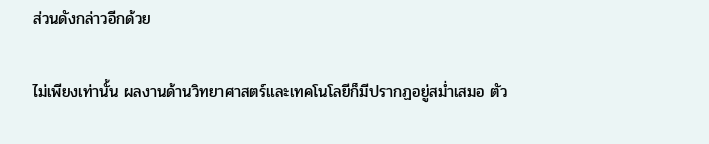ส่วนดังกล่าวอีกด้วย

ไม่เพียงเท่านั้น ผลงานด้านวิทยาศาสตร์และเทคโนโลยีก็มีปรากฏอยู่สม่ำเสมอ ตัว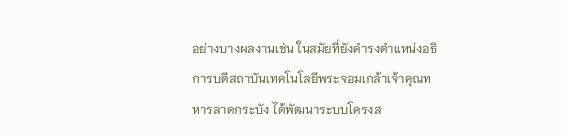อย่างบางผลงานเช่น ในสมัยที่ยังดำรงตำแหน่งอธิการบดีสถาบันเทคโนโลยีพระจอมเกล้าเจ้าคุณทหารลาดกระบัง ได้พัฒนาระบบโครงส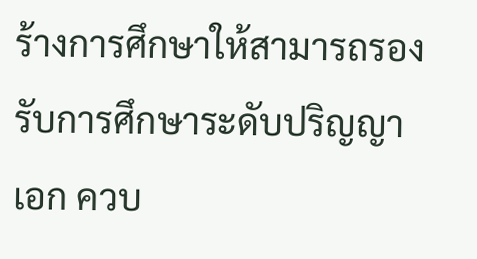ร้างการศึกษาให้สามารถรองรับการศึกษาระดับปริญญาเอก ควบ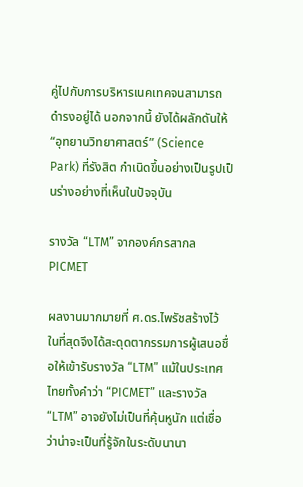คู่ไปกับการบริหารเนคเทคจนสามารถดำรงอยู่ได้ นอกจากนี้ ยังได้ผลักดันให้ “อุทยานวิทยาศาสตร์” (Science Park) ที่รังสิต กำเนิดขึ้นอย่างเป็นรูปเป็นร่างอย่างที่เห็นในปัจจุบัน

รางวัล “LTM” จากองค์กรสากล PICMET

ผลงานมากมายที่ ศ.ดร.ไพรัชสร้างไว้ ในที่สุดจึงได้สะดุดตากรรมการผู้เสนอชื่อให้เข้ารับรางวัล “LTM” แม้ในประเทศไทยทั้งคำว่า “PICMET” และรางวัล “LTM” อาจยังไม่เป็นที่คุ้นหูนัก แต่เชื่อว่าน่าจะเป็นที่รู้จักในระดับนานา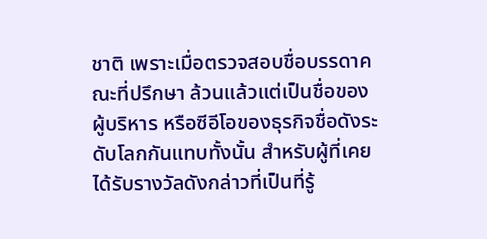ชาติ เพราะเมื่อตรวจสอบชื่อบรรดาคณะที่ปรึกษา ล้วนแล้วแต่เป็นชื่อของผู้บริหาร หรือซีอีโอของธุรกิจชื่อดังระดับโลกกันแทบทั้งนั้น สำหรับผู้ที่เคยได้รับรางวัลดังกล่าวที่เป็นที่รู้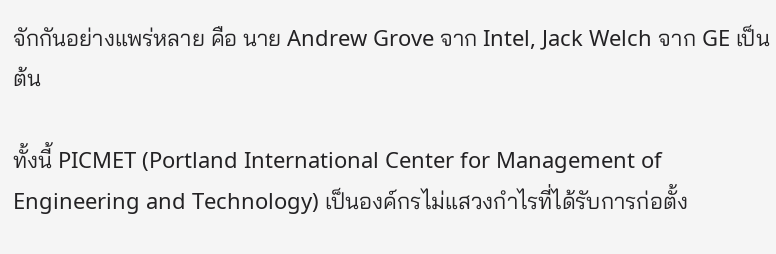จักกันอย่างแพร่หลาย คือ นาย Andrew Grove จาก Intel, Jack Welch จาก GE เป็นต้น

ทั้งนี้ PICMET (Portland International Center for Management of Engineering and Technology) เป็นองค์กรไม่แสวงกำไรที่ได้รับการก่อตั้ง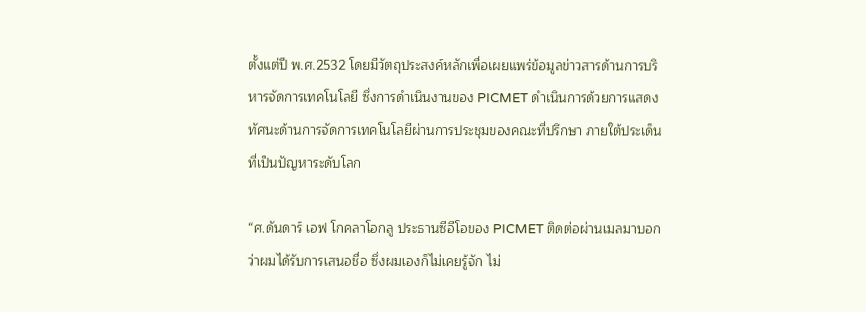ตั้งแต่ปี พ.ศ.2532 โดยมีวัตถุประสงค์หลักเพื่อเผยแพร่ข้อมูลข่าวสารด้านการบริหารจัดการเทคโนโลยี ซึ่งการดำเนินงานของ PICMET ดำเนินการด้วยการแสดงทัศนะด้านการจัดการเทคโนโลยีผ่านการประชุมของคณะที่ปรึกษา ภายใต้ประเด็นที่เป็นปัญหาระดับโลก

“ศ.ดันดาร์ เอฟ โกคลาโอกลู ประธานซีอีโอของ PICMET ติดต่อผ่านเมลมาบอกว่าผมได้รับการเสนอชื่อ ซึ่งผมเองก็ไม่เคยรู้จัก ไม่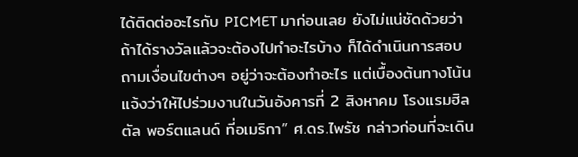ได้ติดต่ออะไรกับ PICMET มาก่อนเลย ยังไม่แน่ชัดด้วยว่าถ้าได้รางวัลแล้วจะต้องไปทำอะไรบ้าง ก็ได้ดำเนินการสอบถามเงื่อนไขต่างๆ อยู่ว่าจะต้องทำอะไร แต่เบื้องต้นทางโน้นแจ้งว่าให้ไปร่วมงานในวันอังคารที่ 2 สิงหาคม โรงแรมฮิลตัล พอร์ตแลนด์ ที่อเมริกา” ศ.ดร.ไพรัช กล่าวก่อนที่จะเดิน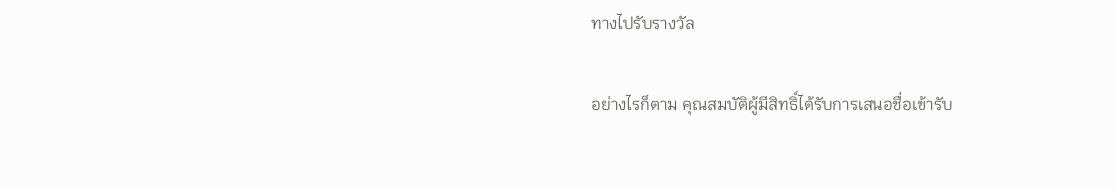ทางไปรับรางวัล

อย่างไรก็ตาม คุณสมบัติผู้มีสิทธิ์ได้รับการเสนอชื่อเข้ารับ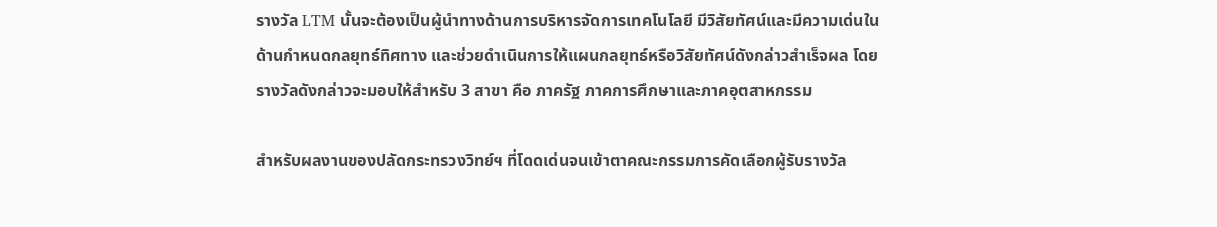รางวัล LTM นั้นจะต้องเป็นผู้นำทางด้านการบริหารจัดการเทคโนโลยี มีวิสัยทัศน์และมีความเด่นในด้านกำหนดกลยุทธ์ทิศทาง และช่วยดำเนินการให้แผนกลยุทธ์หรือวิสัยทัศน์ดังกล่าวสำเร็จผล โดยรางวัลดังกล่าวจะมอบให้สำหรับ 3 สาขา คือ ภาครัฐ ภาคการศึกษาและภาคอุตสาหกรรม

สำหรับผลงานของปลัดกระทรวงวิทย์ฯ ที่โดดเด่นจนเข้าตาคณะกรรมการคัดเลือกผู้รับรางวัล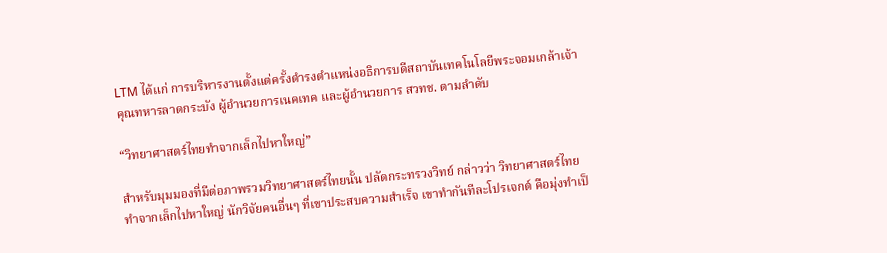LTM ได้แก่ การบริหารงานตั้งแต่ครั้งดำรงตำแหน่งอธิการบดีสถาบันเทคโนโลยีพระจอมเกล้าเจ้าคุณทหารลาดกระบัง ผู้อำนวยการเนคเทค และผู้อำนวยการ สวทช. ตามลำดับ

“วิทยาศาสตร์ไทยทำจากเล็กไปหาใหญ่”

สำหรับมุมมองที่มีต่อภาพรวมวิทยาศาสตร์ไทยนั้น ปลัดกระทรวงวิทย์ กล่าวว่า วิทยาศาสตร์ไทยทำจากเล็กไปหาใหญ่ นักวิจัยคนอื่นๆ ที่เขาประสบความสำเร็จ เขาทำกันทีละโปรเจกต์ คือมุ่งทำเป็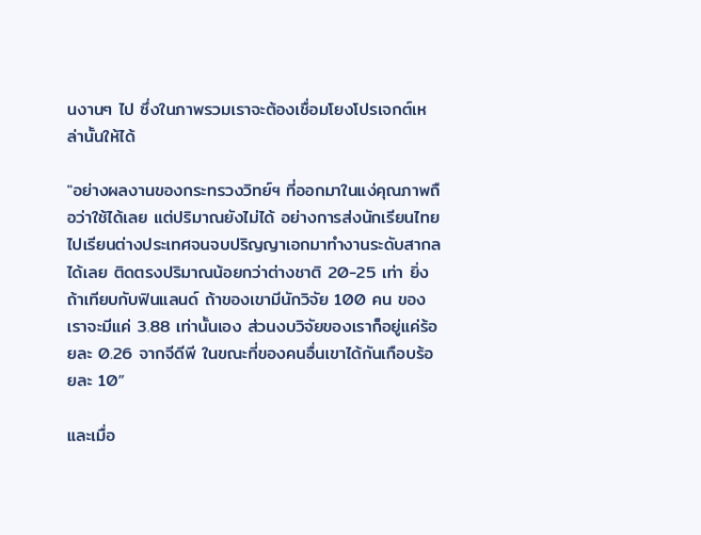นงานๆ ไป ซึ่งในภาพรวมเราจะต้องเชื่อมโยงโปรเจกต์เหล่านั้นให้ได้

"อย่างผลงานของกระทรวงวิทย์ฯ ที่ออกมาในแง่คุณภาพถือว่าใช้ได้เลย แต่ปริมาณยังไม่ได้ อย่างการส่งนักเรียนไทยไปเรียนต่างประเทศจนจบปริญญาเอกมาทำงานระดับสากลได้เลย ติดตรงปริมาณน้อยกว่าต่างชาติ 20-25 เท่า ยิ่งถ้าเทียบกับฟินแลนด์ ถ้าของเขามีนักวิจัย 100 คน ของเราจะมีแค่ 3.88 เท่านั้นเอง ส่วนงบวิจัยของเราก็อยู่แค่ร้อยละ 0.26 จากจีดีพี ในขณะที่ของคนอื่นเขาได้กันเกือบร้อยละ 10”

และเมื่อ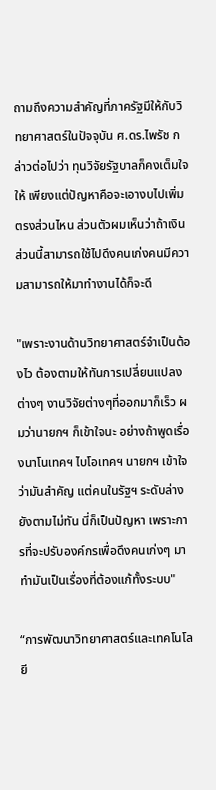ถามถึงความสำคัญที่ภาครัฐมีให้กับวิทยาศาสตร์ในปัจจุบัน ศ.ดร.ไพรัช กล่าวต่อไปว่า ทุนวิจัยรัฐบาลก็คงเต็มใจให้ เพียงแต่ปัญหาคือจะเอางบไปเพิ่มตรงส่วนไหน ส่วนตัวผมเห็นว่าถ้าเงินส่วนนี้สามารถใช้ไปดึงคนเก่งคนมีความสามารถให้มาทำงานได้ก็จะดี

"เพราะงานด้านวิทยาศาสตร์จำเป็นต้องไว ต้องตามให้ทันการเปลี่ยนแปลงต่างๆ งานวิจัยต่างๆที่ออกมาก็เร็ว ผมว่านายกฯ ก็เข้าใจนะ อย่างถ้าพูดเรื่องนาโนเทคฯ ไบโอเทคฯ นายกฯ เข้าใจว่ามันสำคัญ แต่คนในรัฐฯ ระดับล่างยังตามไม่ทัน นี่ก็เป็นปัญหา เพราะการที่จะปรับองค์กรเพื่อดึงคนเก่งๆ มาทำมันเป็นเรื่องที่ต้องแก้ทั้งระบบ"

“การพัฒนาวิทยาศาสตร์และเทคโนโลยี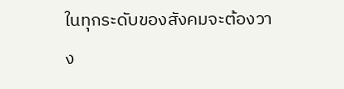ในทุกระดับของสังคมจะต้องวาง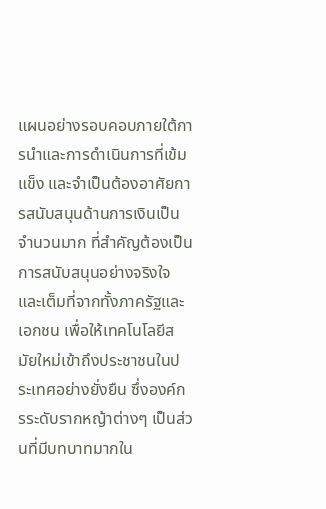แผนอย่างรอบคอบภายใต้การนำและการดำเนินการที่เข้มแข็ง และจำเป็นต้องอาศัยการสนับสนุนด้านการเงินเป็นจำนวนมาก ที่สำคัญต้องเป็นการสนับสนุนอย่างจริงใจและเต็มที่จากทั้งภาครัฐและเอกชน เพื่อให้เทคโนโลยีสมัยใหม่เข้าถึงประชาชนในประเทศอย่างยั่งยืน ซึ่งองค์กรระดับรากหญ้าต่างๆ เป็นส่วนที่มีบทบาทมากใน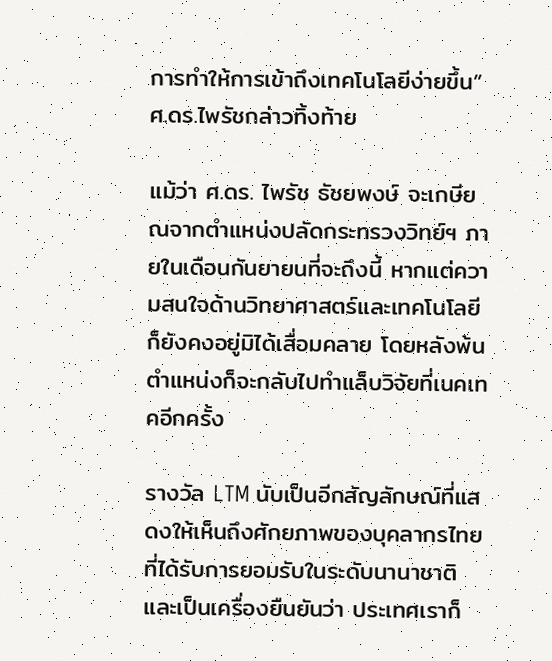การทำให้การเข้าถึงเทคโนโลยีง่ายขึ้น” ศ.ดร.ไพรัชกล่าวทิ้งท้าย

แม้ว่า ศ.ดร. ไพรัช ธัชยพงษ์ จะเกษียณจากตำแหน่งปลัดกระทรวงวิทย์ฯ ภายในเดือนกันยายนที่จะถึงนี้ หากแต่ความสนใจด้านวิทยาศาสตร์และเทคโนโลยีก็ยังคงอยู่มิได้เสื่อมคลาย โดยหลังพ้นตำแหน่งก็จะกลับไปทำแล็บวิจัยที่เนคเทคอีกครั้ง

รางวัล LTM นับเป็นอีกสัญลักษณ์ที่แสดงให้เห็นถึงศักยภาพของบุคลากรไทยที่ได้รับการยอมรับในระดับนานาชาติ และเป็นเครื่องยืนยันว่า ประเทศเราก็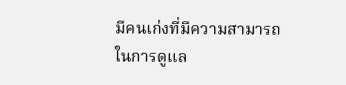มีคนเก่งที่มีความสามารถในการดูแล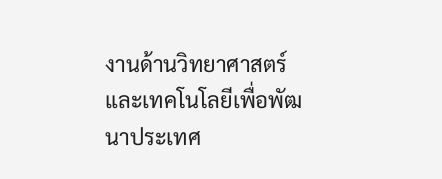งานด้านวิทยาศาสตร์และเทคโนโลยีเพื่อพัฒนาประเทศ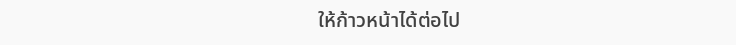ให้ก้าวหน้าได้ต่อไป